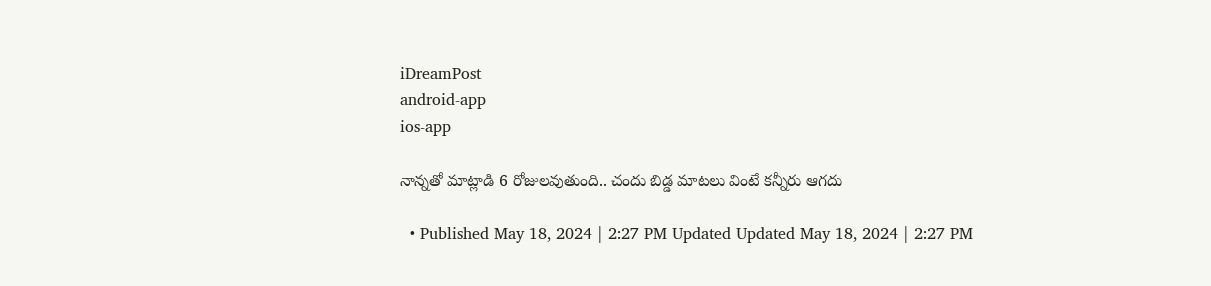iDreamPost
android-app
ios-app

నాన్నతో మాట్లాడి 6 రోజులవుతుంది.. చందు బిడ్డ మాటలు వింటే కన్నీరు ఆగదు

  • Published May 18, 2024 | 2:27 PM Updated Updated May 18, 2024 | 2:27 PM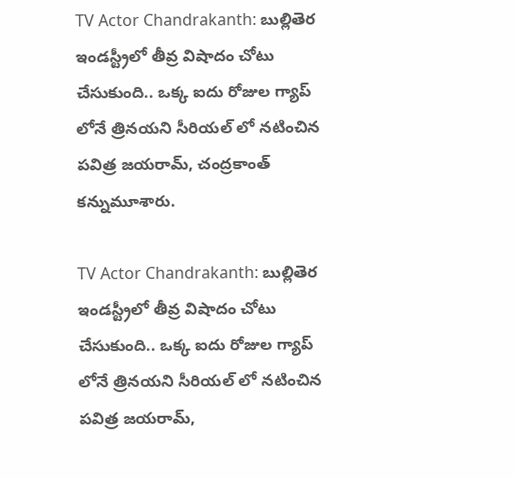TV Actor Chandrakanth: బుల్లితెర ఇండస్ట్రీలో తీవ్ర విషాదం చోటు చేసుకుంది.. ఒక్క ఐదు రోజుల గ్యాప్ లోనే త్రినయని సీరియల్ లో నటించిన పవిత్ర జయరామ్, చంద్రకాంత్ కన్నుమూశారు.

TV Actor Chandrakanth: బుల్లితెర ఇండస్ట్రీలో తీవ్ర విషాదం చోటు చేసుకుంది.. ఒక్క ఐదు రోజుల గ్యాప్ లోనే త్రినయని సీరియల్ లో నటించిన పవిత్ర జయరామ్,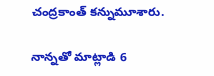చంద్రకాంత్ కన్నుమూశారు.

నాన్నతో మాట్లాడి 6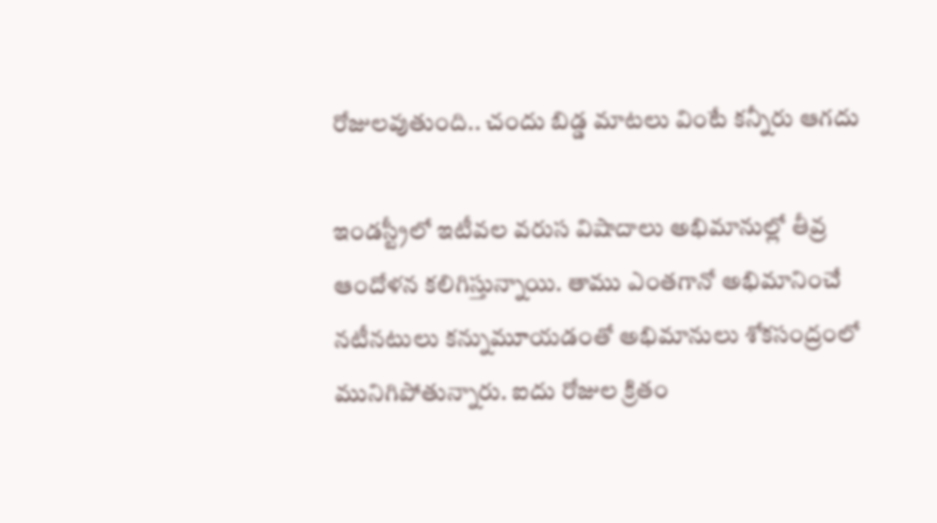రోజులవుతుంది.. చందు బిడ్డ మాటలు వింటే కన్నీరు ఆగదు

ఇండస్ట్రీలో ఇటీవల వరుస విషాదాలు అభిమానుల్లో తీవ్ర ఆందోళన కలిగిస్తున్నాయి. తాము ఎంతగానో అభిమానించే నటీనటులు కన్నుమూయడంతో అభిమానులు శోకసంద్రంలో మునిగిపోతున్నారు. ఐదు రోజుల క్రితం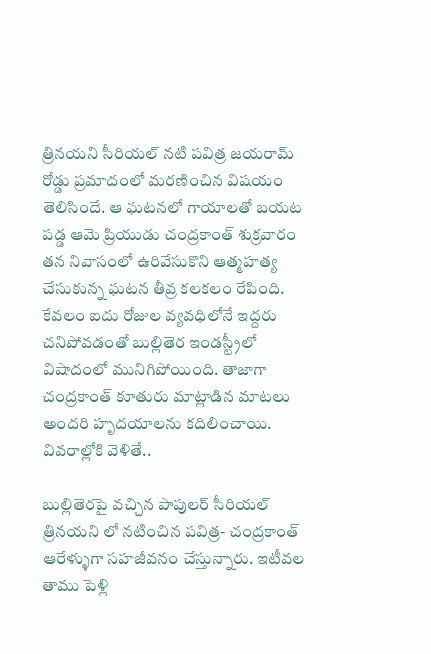త్రినయని సీరియల్ నటి పవిత్ర జయరామ్ రోడ్డు ప్రమాదంలో మరణించిన విషయం తెలిసిందే. ఆ ఘటనలో గాయాలతో బయట పడ్డ ఆమె ప్రియుడు చంద్రకాంత్ శుక్రవారం తన నివాసంలో ఉరివేసుకొని ఆత్మహత్య చేసుకున్న ఘటన తీవ్ర కలకలం రేపింది. కేవలం ఐదు రోజుల వ్యవధిలోనే ఇద్దరు చనిపోవడంతో బుల్లితెర ఇండస్ట్రీలో విషాదంలో మునిగిపోయింది. తాజాగా చంద్రకాంత్ కూతురు మాట్లాడిన మాటలు అందరి హృదయాలను కదిలించాయి. వివరాల్లోకి వెళితే..

బుల్లితెరపై వచ్చిన పాపులర్ సీరియల్ త్రినయని లో నటించిన పవిత్ర- చంద్రకాంత్ ఆరేళ్ళుగా సహజీవనం చేస్తున్నారు. ఇటీవల తాము పెళ్లి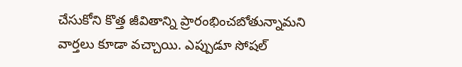చేసుకోని కొత్త జీవితాన్ని ప్రారంభించబోతున్నామని వార్తలు కూడా వచ్చాయి. ఎప్పుడూ సోషల్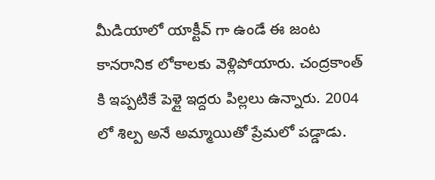మీడియాలో యాక్టీవ్ గా ఉండే ఈ జంట కానరానిక లోకాలకు వెళ్లిపోయారు. చంద్రకాంత్ కి ఇప్పటికే పెళ్లై ఇద్దరు పిల్లలు ఉన్నారు. 2004 లో శిల్ప అనే అమ్మాయితో ప్రేమలో పడ్డాడు.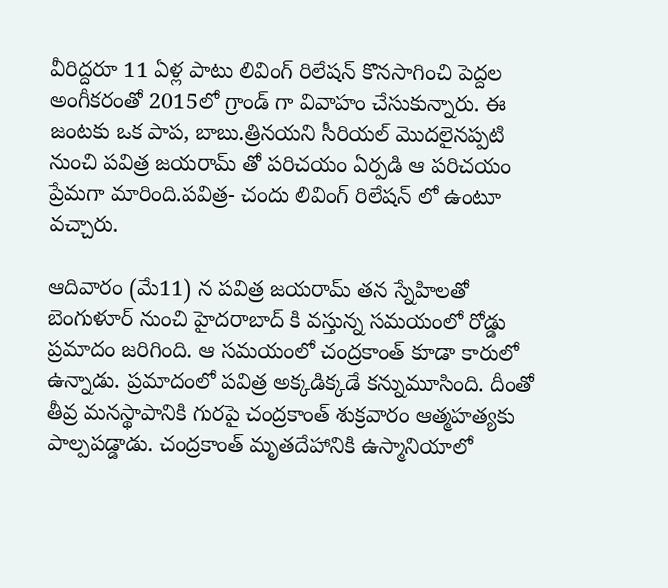వీరిద్దరూ 11 ఏళ్ల పాటు లివింగ్ రిలేషన్ కొనసాగించి పెద్దల అంగీకరంతో 2015లో గ్రాండ్ గా వివాహం చేసుకున్నారు. ఈ జంటకు ఒక పాప, బాబు.త్రినయని సీరియల్ మొదలైనప్పటి నుంచి పవిత్ర జయరామ్ తో పరిచయం ఏర్పడి ఆ పరిచయం ప్రేమగా మారింది.పవిత్ర- చందు లివింగ్ రిలేషన్ లో ఉంటూ వచ్చారు.

ఆదివారం (మే11) న పవిత్ర జయరామ్ తన స్నేహిలతో బెంగుళూర్ నుంచి హైదరాబాద్ కి వస్తున్న సమయంలో రోడ్డు ప్రమాదం జరిగింది. ఆ సమయంలో చంద్రకాంత్ కూడా కారులో ఉన్నాడు. ప్రమాదంలో పవిత్ర అక్కడిక్కడే కన్నుమూసింది. దీంతో తీవ్ర మనస్థాపానికి గురపై చంద్రకాంత్ శుక్రవారం ఆత్మహత్యకు పాల్పపడ్డాడు. చంద్రకాంత్ మృతదేహానికి ఉస్మానియాలో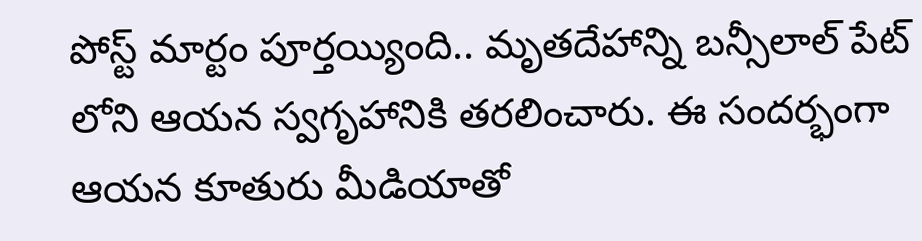పోస్ట్ మార్టం పూర్తయ్యింది.. మృతదేహాన్ని బన్సీలాల్ పేట్ లోని ఆయన స్వగృహానికి తరలించారు. ఈ సందర్భంగా ఆయన కూతురు మీడియాతో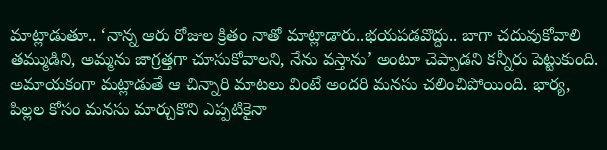మాట్లాడుతూ.. ‘నాన్న ఆరు రోజుల క్రితం నాతో మాట్లాడారు..భయపడవొద్దు.. బాగా చదువుకోవాలి తమ్ముడిని, అమ్మను జాగ్రత్తగా చూసుకోవాలని, నేను వస్తాను’ అంటూ చెప్పాడని కన్నీరు పెట్టుకుంది. అమాయకంగా మట్లాడుతే ఆ చిన్నారి మాటలు వింటే అందరి మనసు చలించిపోయింది. భార్య, పిల్లల కోసం మనసు మార్చుకొని ఎప్పటికైనా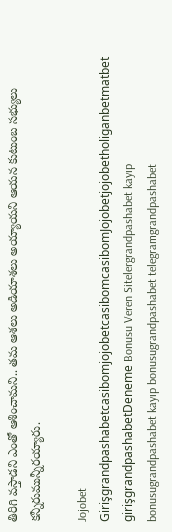తిరిగి వస్తాడని ఎంతో ఆశించామని.. తమ ఆశలు అడియాశలు అయ్యాయని ఆయన కుటుంబ సభ్యులు కన్నీరుమున్నీరయ్యారు.

Jojobet GirişgrandpashabetcasibomjojobetcasibomcasibomJojobetjojobetholiganbetmatbet girişgrandpashabetDeneme Bonusu Veren Sitelergrandpashabet kayıp bonusugrandpashabet kayıp bonusugrandpashabet telegramgrandpashabet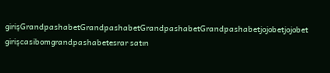girişGrandpashabetGrandpashabetGrandpashabetGrandpashabetjojobetjojobet girişcasibomgrandpashabetesrar satın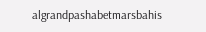algrandpashabetmarsbahis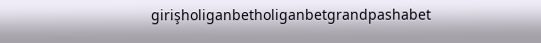girişholiganbetholiganbetgrandpashabet